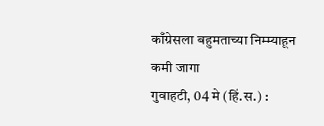काँग्रेसला बहुमताच्या निम्म्याहून कमी जागा
गुवाहटी, 04 मे (हिं.स.) :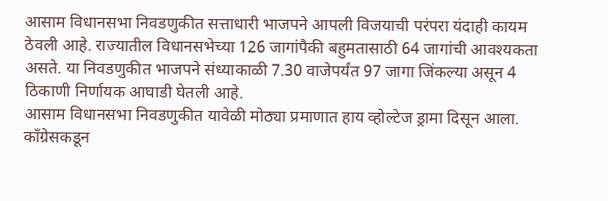आसाम विधानसभा निवडणुकीत सत्ताधारी भाजपने आपली विजयाची परंपरा यंदाही कायम ठेवली आहे. राज्यातील विधानसभेच्या 126 जागांपैकी बहुमतासाठी 64 जागांची आवश्यकता असते. या निवडणुकीत भाजपने संध्याकाळी 7.30 वाजेपर्यंत 97 जागा जिंकल्या असून 4 ठिकाणी निर्णायक आघाडी घेतली आहे.
आसाम विधानसभा निवडणुकीत यावेळी मोठ्या प्रमाणात हाय व्होल्टेज ड्रामा दिसून आला. काँग्रेसकडून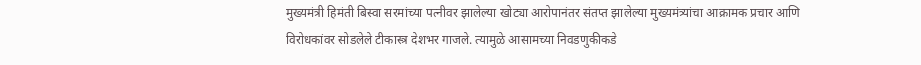मुख्यमंत्री हिमंती बिस्वा सरमांच्या पत्नीवर झालेल्या खोट्या आरोपानंतर संतप्त झालेल्या मुख्यमंत्र्यांचा आक्रामक प्रचार आणि विरोधकांवर सोडलेले टीकास्त्र देशभर गाजले. त्यामुळे आसामच्या निवडणुकीकडे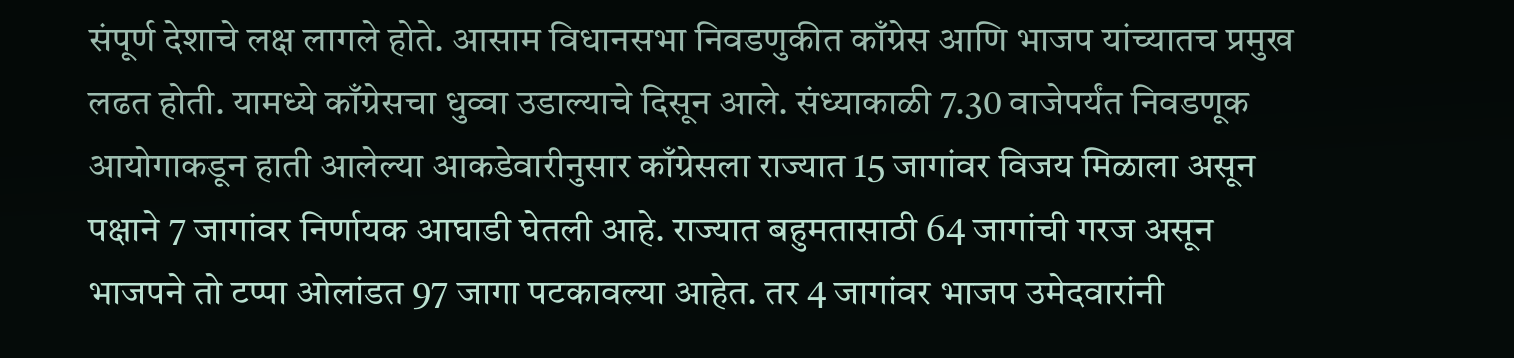संपूर्ण देशाचे लक्ष लागले होते. आसाम विधानसभा निवडणुकीत काँग्रेस आणि भाजप यांच्यातच प्रमुख लढत होती. यामध्ये काँग्रेसचा धुव्वा उडाल्याचे दिसून आले. संध्याकाळी 7.30 वाजेपर्यंत निवडणूक आयोगाकडून हाती आलेल्या आकडेवारीनुसार काँग्रेसला राज्यात 15 जागांवर विजय मिळाला असून पक्षाने 7 जागांवर निर्णायक आघाडी घेतली आहे. राज्यात बहुमतासाठी 64 जागांची गरज असून भाजपने तो टप्पा ओलांडत 97 जागा पटकावल्या आहेत. तर 4 जागांवर भाजप उमेदवारांनी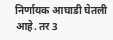निर्णायक आघाडी घेतली आहे. तर 3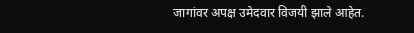जागांवर अपक्ष उमेदवार विजयी झाले आहेत.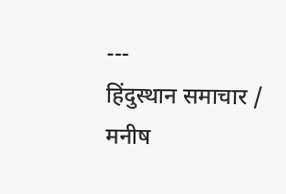---
हिंदुस्थान समाचार / मनीष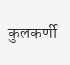कुलकर्णी